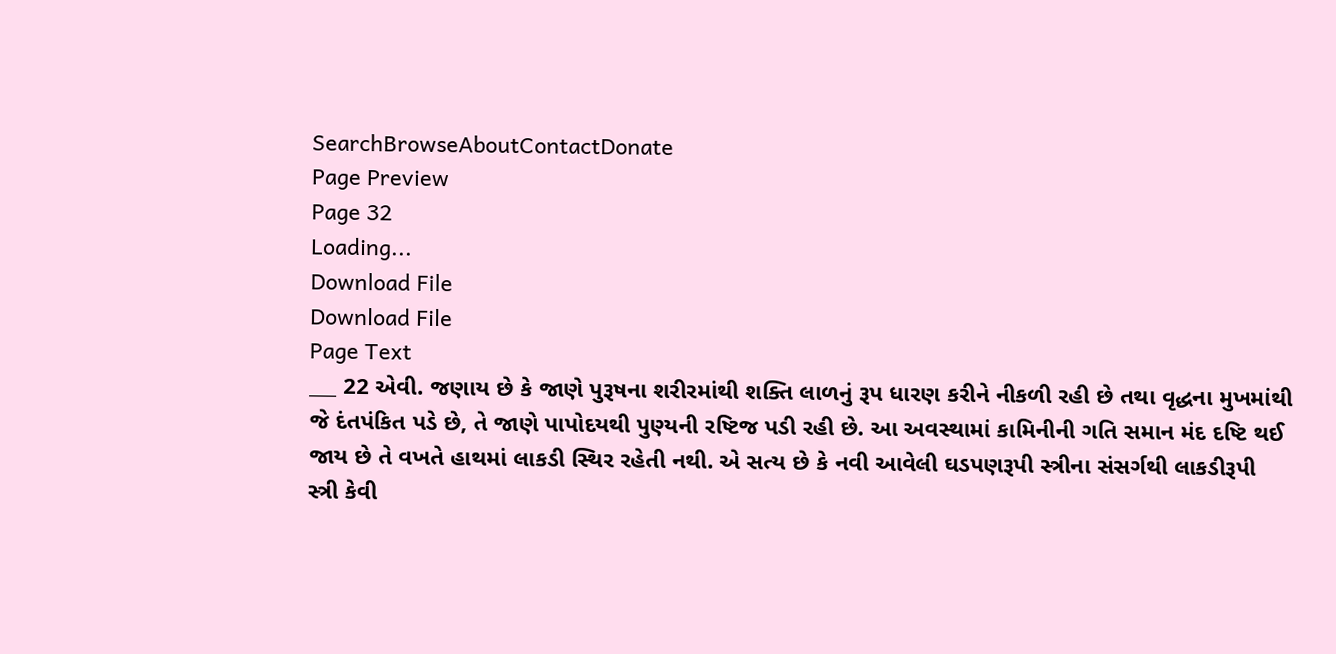SearchBrowseAboutContactDonate
Page Preview
Page 32
Loading...
Download File
Download File
Page Text
___ 22 એવી. જણાય છે કે જાણે પુરૂષના શરીરમાંથી શક્તિ લાળનું રૂપ ધારણ કરીને નીકળી રહી છે તથા વૃદ્ધના મુખમાંથી જે દંતપંકિત પડે છે, તે જાણે પાપોદયથી પુણ્યની રષ્ટિજ પડી રહી છે. આ અવસ્થામાં કામિનીની ગતિ સમાન મંદ દષ્ટિ થઈ જાય છે તે વખતે હાથમાં લાકડી સ્થિર રહેતી નથી. એ સત્ય છે કે નવી આવેલી ઘડપણરૂપી સ્ત્રીના સંસર્ગથી લાકડીરૂપી સ્ત્રી કેવી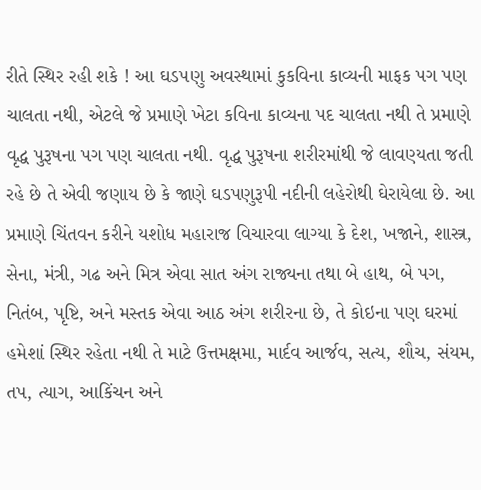રીતે સ્થિર રહી શકે ! આ ઘડ૫ણુ અવસ્થામાં કુકવિના કાવ્યની માફક પગ પણ ચાલતા નથી, એટલે જે પ્રમાણે ખેટા કવિના કાવ્યના પદ ચાલતા નથી તે પ્રમાણે વૃદ્ધ પુરૂષના પગ પણ ચાલતા નથી. વૃદ્ધ પુરૂષના શરીરમાંથી જે લાવણ્યતા જતી રહે છે તે એવી જણાય છે કે જાણે ઘડપણુરૂપી નદીની લહેરોથી ઘેરાયેલા છે. આ પ્રમાણે ચિંતવન કરીને યશોધ મહારાજ વિચારવા લાગ્યા કે દેશ, ખજાને, શાસ્ત્ર, સેના, મંત્રી, ગઢ અને મિત્ર એવા સાત અંગ રાજ્યના તથા બે હાથ, બે પગ, નિતંબ, પૃષ્ટિ, અને મસ્તક એવા આઠ અંગ શરીરના છે, તે કોઇના પણ ઘરમાં હમેશાં સ્થિર રહેતા નથી તે માટે ઉત્તમક્ષમા, માર્દવ આર્જવ, સત્ય, શૌચ, સંયમ, તપ, ત્યાગ, આકિંચન અને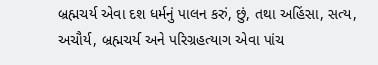બ્રહ્મચર્ય એવા દશ ધર્મનું પાલન કરું, છું, તથા અહિંસા, સત્ય, અચૌર્ય, બ્રહ્મચર્ય અને પરિગ્રહત્યાગ એવા પાંચ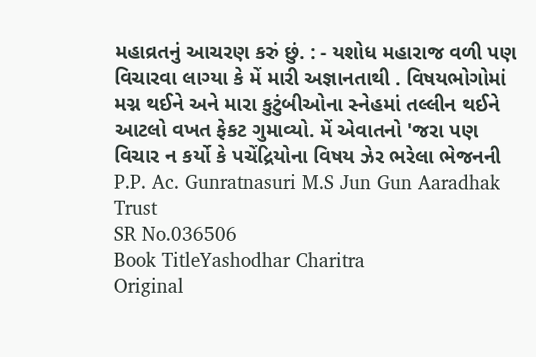મહાવ્રતનું આચરણ કરું છું. : - યશોધ મહારાજ વળી પણ વિચારવા લાગ્યા કે મેં મારી અજ્ઞાનતાથી . વિષયભોગોમાં મગ્ન થઈને અને મારા કુટુંબીઓના સ્નેહમાં તલ્લીન થઈને આટલો વખત ફેકટ ગુમાવ્યો. મેં એવાતનો 'જરા પણ વિચાર ન કર્યો કે પચેંદ્રિયોના વિષય ઝેર ભરેલા ભેજનની P.P. Ac. Gunratnasuri M.S Jun Gun Aaradhak Trust
SR No.036506
Book TitleYashodhar Charitra
Original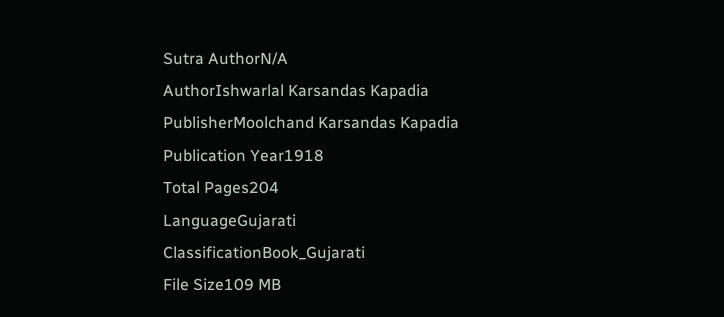Sutra AuthorN/A
AuthorIshwarlal Karsandas Kapadia
PublisherMoolchand Karsandas Kapadia
Publication Year1918
Total Pages204
LanguageGujarati
ClassificationBook_Gujarati
File Size109 MB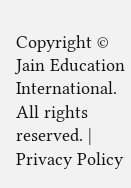Copyright © Jain Education International. All rights reserved. | Privacy Policy